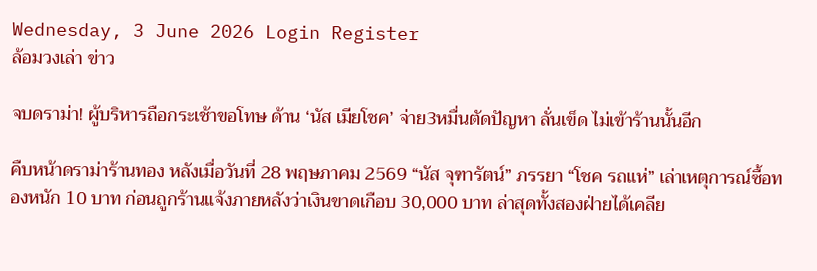Wednesday, 3 June 2026 Login Register
ล้อมวงเล่า ข่าว

จบดราม่า! ผู้บริหารถือกระเช้าขอโทษ ด้าน ‘นัส เมียโชค’ จ่าย3หมื่นตัดปัญหา ลั่นเข็ด ไม่เข้าร้านนั้นอีก

คืบหน้าดราม่าร้านทอง หลังเมื่อวันที่ 28 พฤษภาคม 2569 “นัส จุฑารัตน์” ภรรยา “โชค รถแห่” เล่าเหตุการณ์ซื้อทองหนัก 10 บาท ก่อนถูกร้านแจ้งภายหลังว่าเงินขาดเกือบ 30,000 บาท ล่าสุดทั้งสองฝ่ายได้เคลีย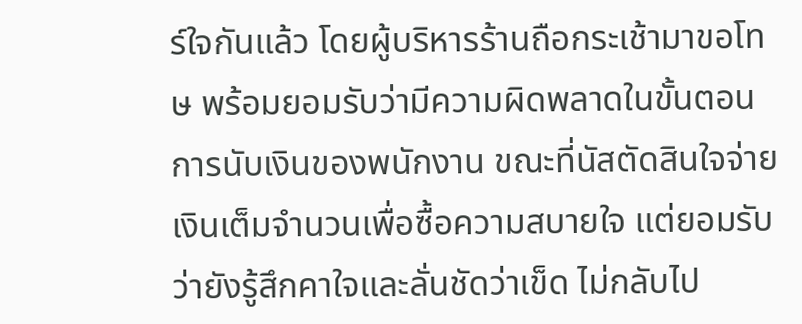ร์ใจกันแล้ว โดยผู้บริหารร้านถือกระเช้ามาขอโทษ พร้อมยอมรับว่ามีความผิดพลาดในขั้นตอนการนับเงินของพนักงาน ขณะที่นัสตัดสินใจจ่ายเงินเต็มจำนวนเพื่อซื้อความสบายใจ แต่ยอมรับว่ายังรู้สึกคาใจและลั่นชัดว่าเข็ด ไม่กลับไป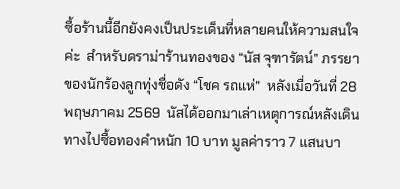ซื้อร้านนี้อีกยังคงเป็นประเด็นที่หลายคนให้ความสนใจค่ะ  สำหรับดราม่าร้านทองของ “นัส จุฑารัตน์” ภรรยาของนักร้องลูกทุ่งชื่อดัง “โชค รถแห่”  หลังเมื่อวันที่ 28 พฤษภาคม 2569  นัสได้ออกมาเล่าเหตุการณ์หลังเดินทางไปซื้อทองคำหนัก 10 บาท มูลค่าราว 7 แสนบา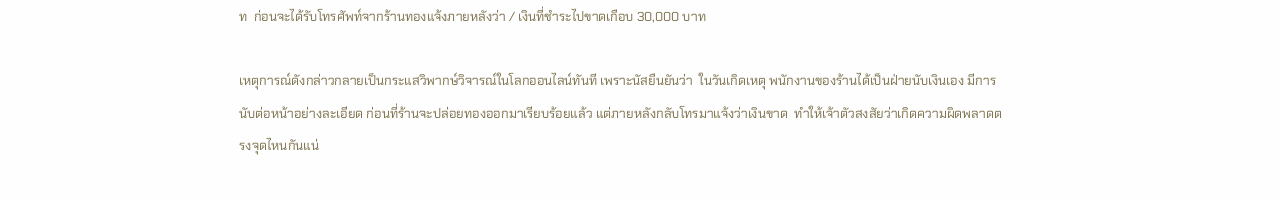ท  ก่อนจะได้รับโทรศัพท์จากร้านทองแจ้งภายหลังว่า / เงินที่ชำระไปขาดเกือบ 30,000 บาท

เหตุการณ์ดังกล่าวกลายเป็นกระแสวิพากษ์วิจารณ์ในโลกออนไลน์ทันที เพราะนัสยืนยันว่า  ในวันเกิดเหตุ พนักงานของร้านได้เป็นฝ่ายนับเงินเอง มีการนับต่อหน้าอย่างละเอียด ก่อนที่ร้านจะปล่อยทองออกมาเรียบร้อยแล้ว แต่ภายหลังกลับโทรมาแจ้งว่าเงินขาด  ทำให้เจ้าตัวสงสัยว่าเกิดความผิดพลาดตรงจุดไหนกันแน่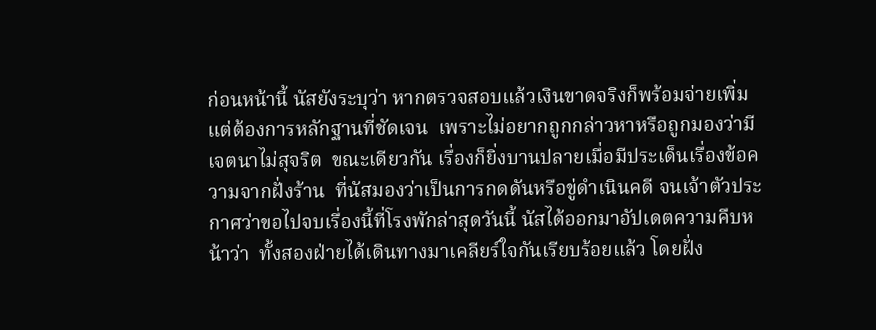ก่อนหน้านี้ นัสยังระบุว่า หากตรวจสอบแล้วเงินขาดจริงก็พร้อมจ่ายเพิ่ม แต่ต้องการหลักฐานที่ชัดเจน  เพราะไม่อยากถูกกล่าวหาหรือถูกมองว่ามีเจตนาไม่สุจริต  ขณะเดียวกัน เรื่องก็ยิ่งบานปลายเมื่อมีประเด็นเรื่องข้อความจากฝั่งร้าน  ที่นัสมองว่าเป็นการกดดันหรือขู่ดำเนินคดี จนเจ้าตัวประกาศว่าขอไปจบเรื่องนี้ที่โรงพักล่าสุดวันนี้ นัสได้ออกมาอัปเดตความคืบหน้าว่า  ทั้งสองฝ่ายได้เดินทางมาเคลียร์ใจกันเรียบร้อยแล้ว โดยฝั่ง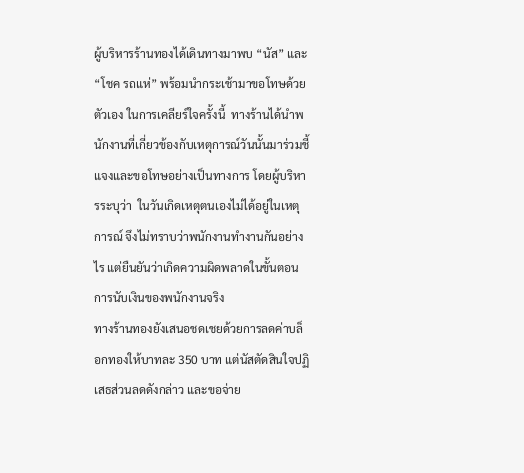ผู้บริหารร้านทองได้เดินทางมาพบ “นัส” และ “โชค รถแห่” พร้อมนำกระเช้ามาขอโทษด้วยตัวเอง ในการเคลียร์ใจครั้งนี้  ทางร้านได้นำพนักงานที่เกี่ยวข้องกับเหตุการณ์วันนั้นมาร่วมชี้แจงและขอโทษอย่างเป็นทางการ โดยผู้บริหารระบุว่า  ในวันเกิดเหตุตนเองไม่ได้อยู่ในเหตุการณ์ จึงไม่ทราบว่าพนักงานทำงานกันอย่างไร แต่ยืนยันว่าเกิดความผิดพลาดในขั้นตอนการนับเงินของพนักงานจริง
ทางร้านทองยังเสนอชดเชยด้วยการลดค่าบล็อกทองให้บาทละ 350 บาท แต่นัสตัดสินใจปฏิเสธส่วนลดดังกล่าว และขอจ่าย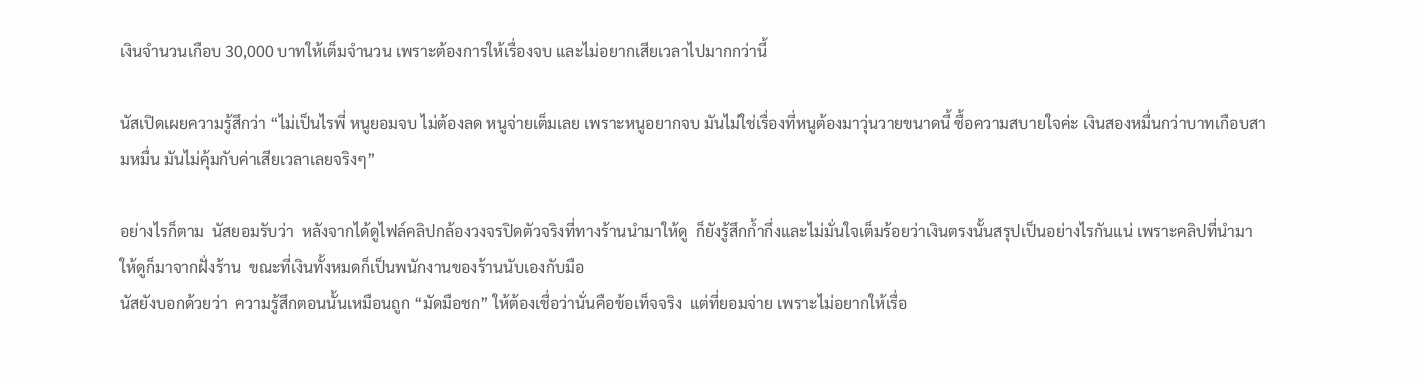เงินจำนวนเกือบ 30,000 บาทให้เต็มจำนวน เพราะต้องการให้เรื่องจบ และไม่อยากเสียเวลาไปมากกว่านี้

นัสเปิดเผยความรู้สึกว่า “ไม่เป็นไรพี่ หนูยอมจบ ไม่ต้องลด หนูจ่ายเต็มเลย เพราะหนูอยากจบ มันไม่ใช่เรื่องที่หนูต้องมาวุ่นวายขนาดนี้ ซื้อความสบายใจค่ะ เงินสองหมื่นกว่าบาทเกือบสามหมื่น มันไม่คุ้มกับค่าเสียเวลาเลยจริงๆ”

อย่างไรก็ตาม  นัสยอมรับว่า  หลังจากได้ดูไฟล์คลิปกล้องวงจรปิดตัวจริงที่ทางร้านนำมาให้ดู  ก็ยังรู้สึกก้ำกึ่งและไม่มั่นใจเต็มร้อยว่าเงินตรงนั้นสรุปเป็นอย่างไรกันแน่ เพราะคลิปที่นำมาให้ดูก็มาจากฝั่งร้าน  ขณะที่เงินทั้งหมดก็เป็นพนักงานของร้านนับเองกับมือ
นัสยังบอกด้วยว่า  ความรู้สึกตอนนั้นเหมือนถูก “มัดมือชก” ให้ต้องเชื่อว่านั่นคือข้อเท็จจริง  แต่ที่ยอมจ่าย เพราะไม่อยากให้เรื่อ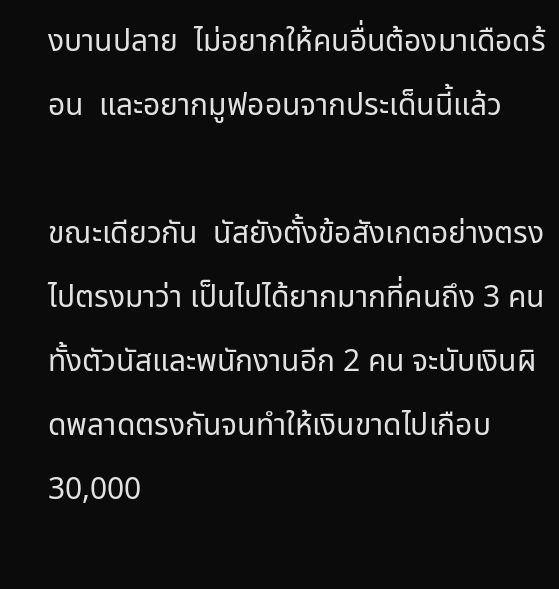งบานปลาย  ไม่อยากให้คนอื่นต้องมาเดือดร้อน  และอยากมูฟออนจากประเด็นนี้แล้ว

ขณะเดียวกัน  นัสยังตั้งข้อสังเกตอย่างตรงไปตรงมาว่า เป็นไปได้ยากมากที่คนถึง 3 คน ทั้งตัวนัสและพนักงานอีก 2 คน จะนับเงินผิดพลาดตรงกันจนทำให้เงินขาดไปเกือบ 30,000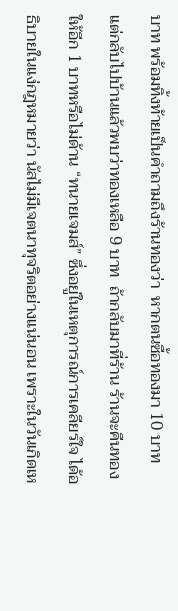บาท พร้อมทิ้งท้ายเป็นคำถามถึงร้านทองว่า  หากตนซื้อทองมา 10 บาท  แต่กลับไปบ้านแล้วพบว่าทองเหลือ 9 บาท  ถ้ากลับมาที่ร้าน ร้านจะคืนทองให้อีก 1 บาทหรือไม่ด้าน “ทนายเจมส์” ซึ่งอยู่ในเหตุการณ์การเคลียร์ใจ ได้อธิบายในแง่กฎหมายว่า นัสไม่มีเจตนาทุจริตอย่างแน่นอน เพราะในวันเกิดเห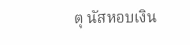ตุ นัสหอบเงิน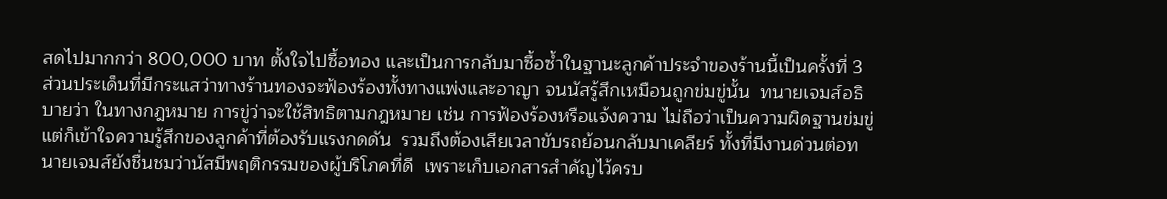สดไปมากกว่า 800,000 บาท ตั้งใจไปซื้อทอง และเป็นการกลับมาซื้อซ้ำในฐานะลูกค้าประจำของร้านนี้เป็นครั้งที่ 3
ส่วนประเด็นที่มีกระแสว่าทางร้านทองจะฟ้องร้องทั้งทางแพ่งและอาญา จนนัสรู้สึกเหมือนถูกข่มขู่นั้น  ทนายเจมส์อธิบายว่า ในทางกฎหมาย การขู่ว่าจะใช้สิทธิตามกฎหมาย เช่น การฟ้องร้องหรือแจ้งความ ไม่ถือว่าเป็นความผิดฐานข่มขู่ แต่ก็เข้าใจความรู้สึกของลูกค้าที่ต้องรับแรงกดดัน  รวมถึงต้องเสียเวลาขับรถย้อนกลับมาเคลียร์ ทั้งที่มีงานด่วนต่อทนายเจมส์ยังชื่นชมว่านัสมีพฤติกรรมของผู้บริโภคที่ดี  เพราะเก็บเอกสารสำคัญไว้ครบ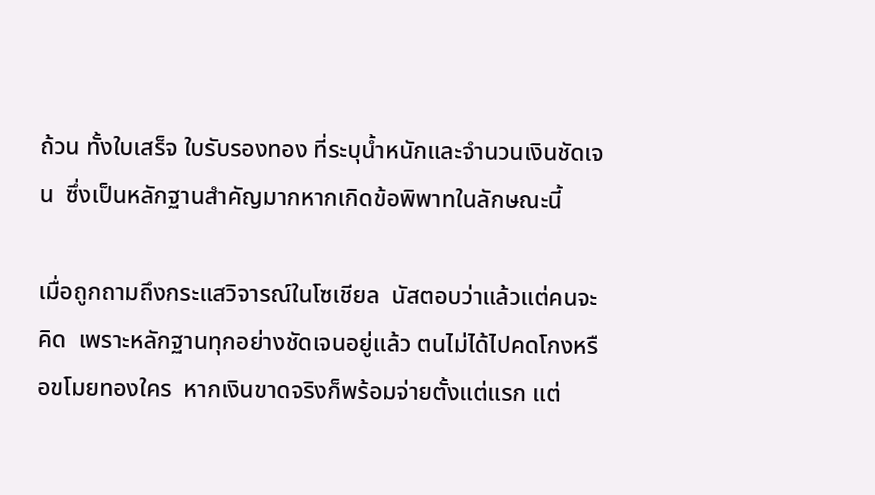ถ้วน ทั้งใบเสร็จ ใบรับรองทอง ที่ระบุน้ำหนักและจำนวนเงินชัดเจน  ซึ่งเป็นหลักฐานสำคัญมากหากเกิดข้อพิพาทในลักษณะนี้

เมื่อถูกถามถึงกระแสวิจารณ์ในโซเชียล  นัสตอบว่าแล้วแต่คนจะคิด  เพราะหลักฐานทุกอย่างชัดเจนอยู่แล้ว ตนไม่ได้ไปคดโกงหรือขโมยทองใคร  หากเงินขาดจริงก็พร้อมจ่ายตั้งแต่แรก แต่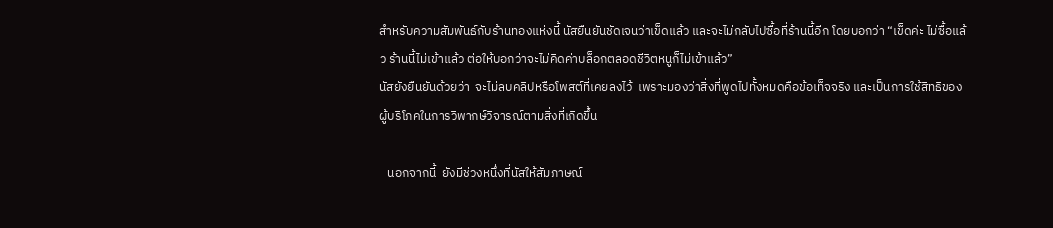สำหรับความสัมพันธ์กับร้านทองแห่งนี้ นัสยืนยันชัดเจนว่าเข็ดแล้ว และจะไม่กลับไปซื้อที่ร้านนี้อีก โดยบอกว่า “เข็ดค่ะ ไม่ซื้อแล้ว ร้านนี้ไม่เข้าแล้ว ต่อให้บอกว่าจะไม่คิดค่าบล็อกตลอดชีวิตหนูก็ไม่เข้าแล้ว”
นัสยังยืนยันด้วยว่า  จะไม่ลบคลิปหรือโพสต์ที่เคยลงไว้  เพราะมองว่าสิ่งที่พูดไปทั้งหมดคือข้อเท็จจริง และเป็นการใช้สิทธิของผู้บริโภคในการวิพากษ์วิจารณ์ตามสิ่งที่เกิดขึ้น

   นอกจากนี้  ยังมีช่วงหนึ่งที่นัสให้สัมภาษณ์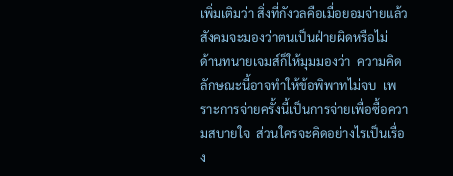เพิ่มเติมว่า สิ่งที่กังวลคือเมื่อยอมจ่ายแล้ว  สังคมจะมองว่าตนเป็นฝ่ายผิดหรือไม่
ด้านทนายเจมส์ก็ให้มุมมองว่า  ความคิดลักษณะนี้อาจทำให้ข้อพิพาทไม่จบ  เพราะการจ่ายครั้งนี้เป็นการจ่ายเพื่อซื้อความสบายใจ  ส่วนใครจะคิดอย่างไรเป็นเรื่อง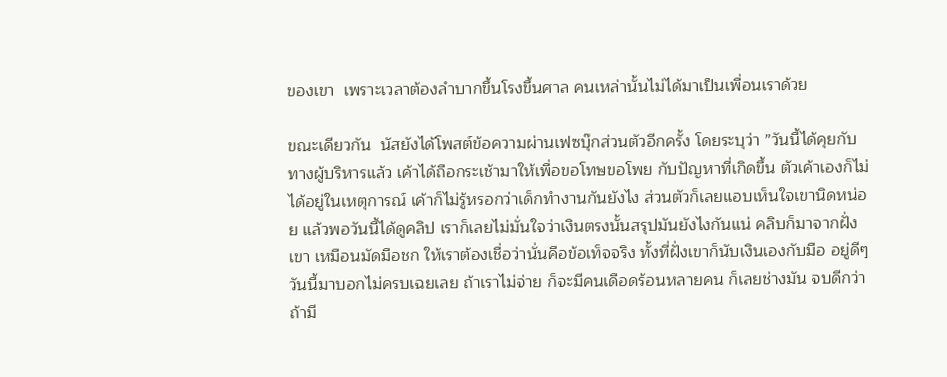ของเขา  เพราะเวลาต้องลำบากขึ้นโรงขึ้นศาล คนเหล่านั้นไม่ได้มาเป็นเพื่อนเราด้วย

ขณะเดียวกัน  นัสยังได้โพสต์ข้อความผ่านเฟซบุ๊กส่วนตัวอีกครั้ง โดยระบุว่า ”วันนี้ได้คุยกับทางผู้บริหารแล้ว เค้าได้ถือกระเช้ามาให้เพื่อขอโทษขอโพย กับปัญหาที่เกิดขึ้น ตัวเค้าเองก็ไม่ได้อยู่ในเหตุการณ์ เค้าก็ไม่รู้หรอกว่าเด็กทำงานกันยังไง ส่วนตัวก็เลยแอบเห็นใจเขานิดหน่อย แล้วพอวันนี้ได้ดูคลิป เราก็เลยไม่มั่นใจว่าเงินตรงนั้นสรุปมันยังไงกันแน่ คลิบก็มาจากฝั่งเขา เหมือนมัดมือชก ให้เราต้องเชื่อว่านั่นคือข้อเท็จจริง ทั้งที่ฝั่งเขาก็นับเงินเองกับมือ อยู่ดีๆวันนี้มาบอกไม่ครบเฉยเลย ถ้าเราไม่จ่าย ก็จะมีคนเดือดร้อนหลายคน ก็เลยช่างมัน จบดีกว่า ถ้ามี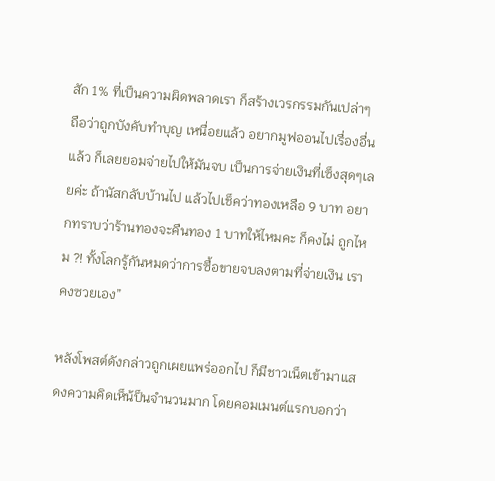สัก 1% ที่เป็นความผิดพลาดเรา ก็สร้างเวรกรรมกันเปล่าๆ ถือว่าถูกบังคับทำบุญ เหนื่อยแล้ว อยากมูฟออนไปเรื่องอื่นแล้ว ก็เลยยอมจ่ายไปให้มันจบ เป็นการจ่ายเงินที่เซ็งสุดๆเลยค่ะ ถ้านัสกลับบ้านไป แล้วไปเช็คว่าทองเหลือ 9 บาท อยากทราบว่าร้านทองจะคืนทอง 1 บาทให้ไหมคะ ก็คงไม่ ถูกไหม ?! ทั้งโลกรู้กันหมดว่าการซื้อขายจบลงตามที่จ่ายเงิน เราคงซวยเอง”

หลังโพสต์ดังกล่าวถูกเผยแพร่ออกไป ก็มีชาวเน็ตเข้ามาแสดงความคิดเห็น้ป็นจำนวนมาก โดยคอมเมนต์แรกบอกว่า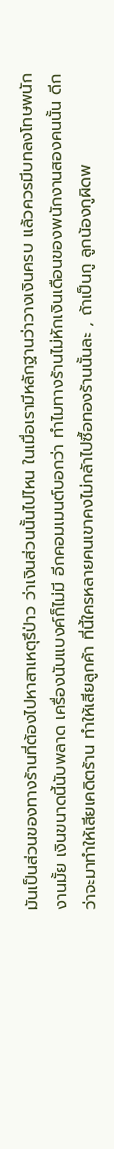มันเป็นส่วนของทางร้านที่ต้องไปหาสาเหตุรึป่าว ว่าเงินส่วนนั้นไปไหน ในเมื่อเรามีหลักฐานว่าวางเงินครบ แล้วควรมีบทลงโทษพนักงานมั้ย เงินขนาดนี้นับพลาด เครื่องนับแบงค์ก็ไม่มี อีกคอมเมนต์บอกว่า ทำไมทางร้านไม่หักเงินเดือนของพนักงานสองคนนั้น ดีกว่าจะมาทำให้เสียเคดิตร้าน ทำให้เสียลูกค้า ที่นี้ใครหลายคนเขาคงไม่กลัาไปซื้อทองร้านนั้นละ , ถ้าเป็นกู ลูกน้องกูผิดพ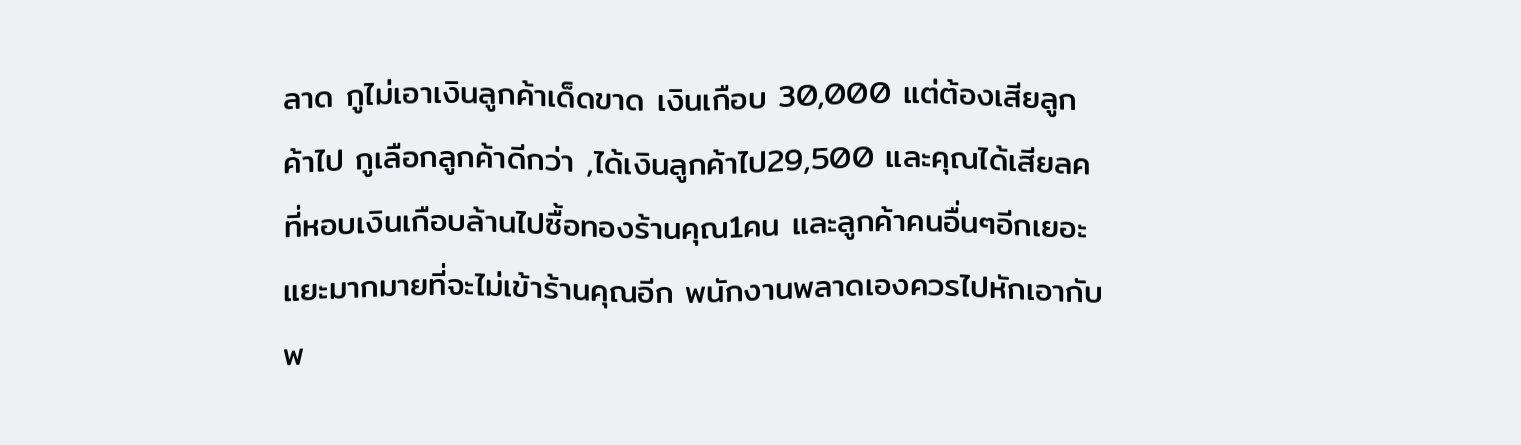ลาด กูไม่เอาเงินลูกค้าเด็ดขาด เงินเกือบ 30,000 แต่ต้องเสียลูกค้าไป กูเลือกลูกค้าดีกว่า ,ได้เงินลูกค้าไป29,500 และคุณได้เสียลคที่หอบเงินเกือบล้านไปซื้อทองร้านคุณ1คน และลูกค้าคนอื่นๆอีกเยอะแยะมากมายที่จะไม่เข้าร้านคุณอีก พนักงานพลาดเองควรไปหักเอากับพ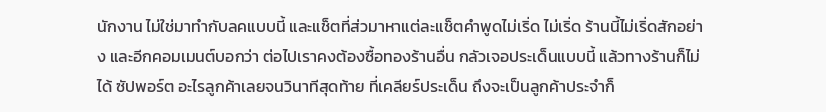นักงาน ไม่ใช่มาทำกับลคแบบนี้ และแช็ตที่ส่วมาหาแต่ละแช็ตคำพูดไม่เริ่ด ไม่เริ่ด ร้านนี้ไม่เริ่ดสักอย่าง และอีกคอมเมนต์บอกว่า ต่อไปเราคงต้องซื้อทองร้านอื่น กลัวเจอประเด็นแบบนี้ แล้วทางร้านก็ไม่ได้ ซัปพอร์ต อะไรลูกค้าเลยจนวินาทีสุดท้าย ที่เคลียร์ประเด็น ถึงจะเป็นลูกค้าประจำก็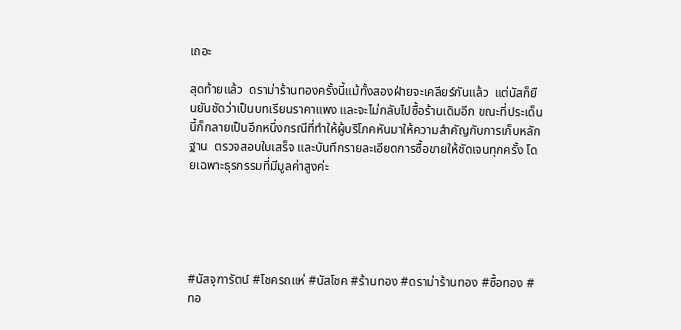เถอะ

สุดท้ายแล้ว  ดราม่าร้านทองครั้งนี้แม้ทั้งสองฝ่ายจะเคลียร์กันแล้ว  แต่นัสก็ยืนยันชัดว่าเป็นบทเรียนราคาแพง และจะไม่กลับไปซื้อร้านเดิมอีก ขณะที่ประเด็นนี้ก็กลายเป็นอีกหนึ่งกรณีที่ทำให้ผู้บริโภคหันมาให้ความสำคัญกับการเก็บหลักฐาน  ตรวจสอบใบเสร็จ และบันทึกรายละเอียดการซื้อขายให้ชัดเจนทุกครั้ง โดยเฉพาะธุรกรรมที่มีมูลค่าสูงค่ะ





#นัสจุฑารัตน์ #โชครถแห่ #นัสโชค #ร้านทอง #ดราม่าร้านทอง #ซื้อทอง #ทอ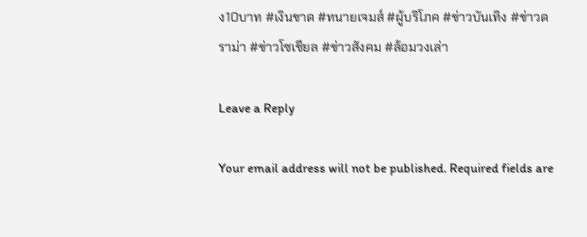ง10บาท #เงินขาด #ทนายเจมส์ #ผู้บริโภค #ข่าวบันเทิง #ข่าวดราม่า #ข่าวโซเชียล #ข่าวสังคม #ล้อมวงเล่า

Leave a Reply

Your email address will not be published. Required fields are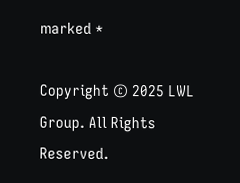marked *

Copyright © 2025 LWL Group. All Rights Reserved.